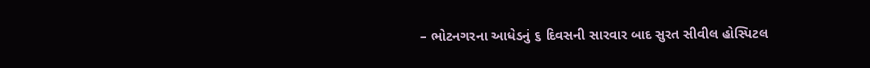– ભોટનગરના આધેડનું ૬ દિવસની સારવાર બાદ સુરત સીવીલ હોસ્પિટલ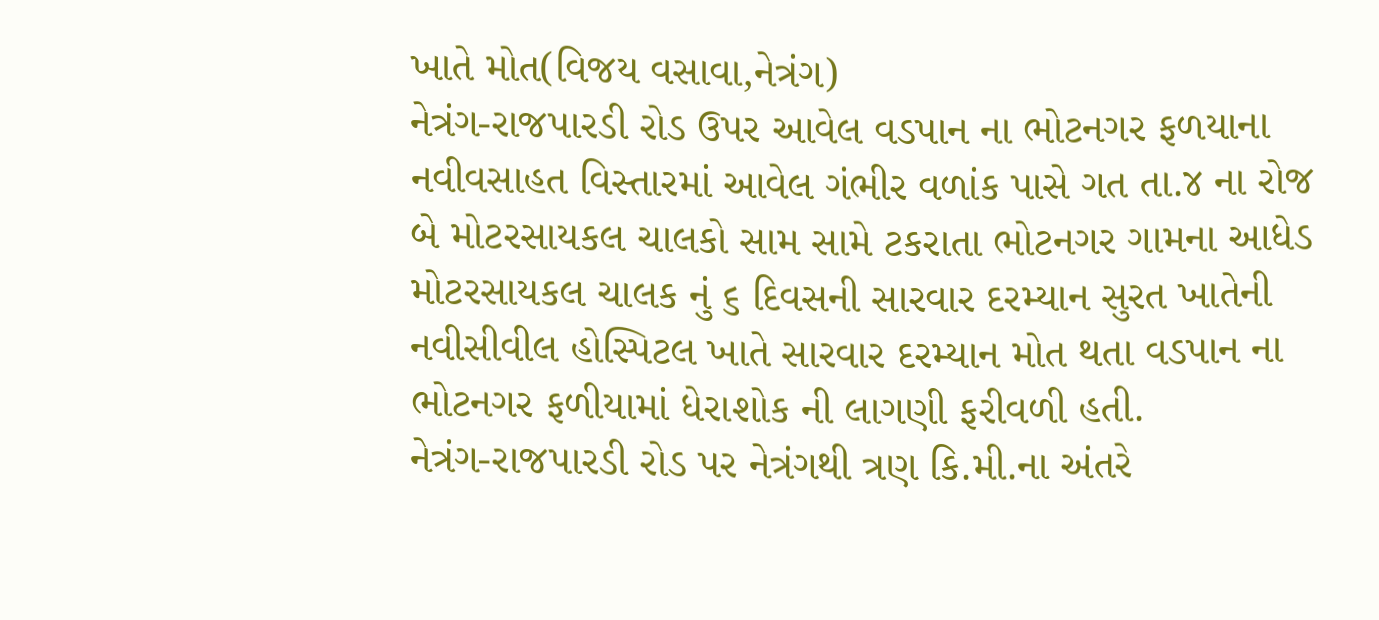ખાતે મોત(વિજય વસાવા,નેત્રંગ)
નેત્રંગ-રાજપારડી રોડ ઉપર આવેલ વડપાન ના ભોટનગર ફળયાના નવીવસાહત વિસ્તારમાં આવેલ ગંભીર વળાંક પાસે ગત તા.૪ ના રોજ બે મોટરસાયકલ ચાલકો સામ સામે ટકરાતા ભોટનગર ગામના આધેડ મોટરસાયકલ ચાલક નું ૬ દિવસની સારવાર દરમ્યાન સુરત ખાતેની નવીસીવીલ હોસ્પિટલ ખાતે સારવાર દરમ્યાન મોત થતા વડપાન ના ભોટનગર ફળીયામાં ધેરાશોક ની લાગણી ફરીવળી હતી.
નેત્રંગ-રાજપારડી રોડ પર નેત્રંગથી ત્રણ કિ.મી.ના અંતરે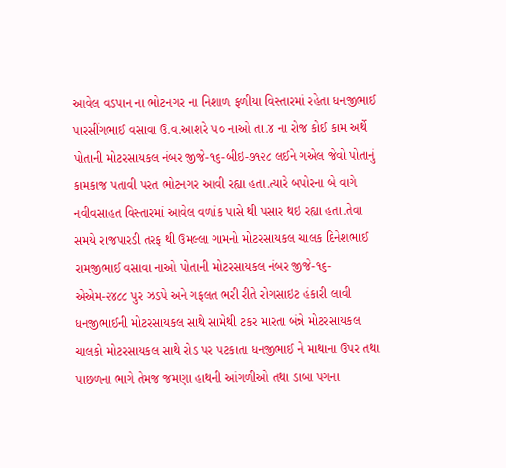આવેલ વડપાન ના ભોટનગર ના નિશાળ ફળીયા વિસ્તારમાં રહેતા ધનજીભાઈ પારસીંગભાઈ વસાવા ઉ.વ.આશરે ૫૦ નાઓ તા.૪ ના રોજ કોઈ કામ અર્થે પોતાની મોટરસાયકલ નંબર જીજે-૧૬-બીઇ-૭૧૨૮ લઈને ગએલ જેવો પોતાનું કામકાજ પતાવી પરત ભોટનગર આવી રહ્યા હતા.ત્યારે બપોરના બે વાગે નવીવસાહત વિસ્તારમાં આવેલ વળાંક પાસે થી પસાર થઇ રહ્યા હતા.તેવા સમયે રાજપારડી તરફ થી ઉમલ્લા ગામનો મોટરસાયકલ ચાલક દિનેશભાઈ રામજીભાઈ વસાવા નાઓ પોતાની મોટરસાયકલ નંબર જીજે-૧૬-એએમ-૨૪૮૮ પુર ઝડપે અને ગફલત ભરી રીતે રોગસાઇટ હંકારી લાવી ધનજીભાઈની મોટરસાયકલ સાથે સામેથી ટકર મારતા બંન્ને મોટરસાયકલ ચાલકો મોટરસાયકલ સાથે રોડ પર પટકાતા ધનજીભાઈ ને માથાના ઉપર તથા પાછળના ભાગે તેમજ જમણા હાથની આંગળીઓ તથા ડાબા પગના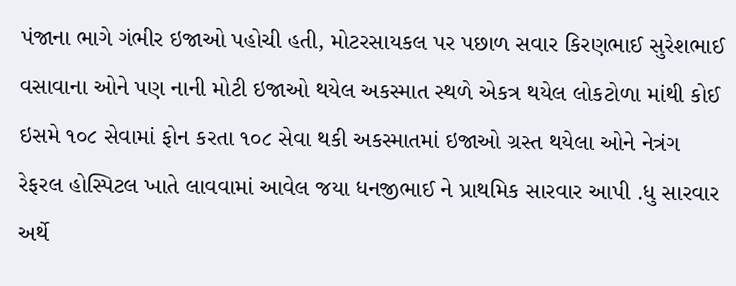પંજાના ભાગે ગંભીર ઇજાઓ પહોચી હતી, મોટરસાયકલ પર પછાળ સવાર કિરણભાઈ સુરેશભાઈ વસાવાના ઓને પણ નાની મોટી ઇજાઓ થયેલ અકસ્માત સ્થળે એકત્ર થયેલ લોકટોળા માંથી કોઈ ઇસમે ૧૦૮ સેવામાં ફોન કરતા ૧૦૮ સેવા થકી અકસ્માતમાં ઇજાઓ ગ્રસ્ત થયેલા ઓને નેત્રંગ રેફરલ હોસ્પિટલ ખાતે લાવવામાં આવેલ જયા ધનજીભાઈ ને પ્રાથમિક સારવાર આપી .ધુ સારવાર અર્થે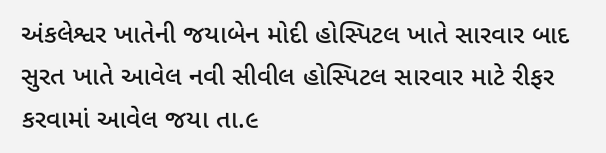અંકલેશ્વર ખાતેની જયાબેન મોદી હોસ્પિટલ ખાતે સારવાર બાદ સુરત ખાતે આવેલ નવી સીવીલ હોસ્પિટલ સારવાર માટે રીફર કરવામાં આવેલ જયા તા.૯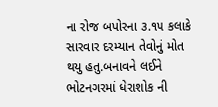ના રોજ બપોરના ૩.૧૫ કલાકે સારવાર દરમ્યાન તેવોનું મોત થયુ હતુ.બનાવને લઈને ભોટનગરમાં ધેરાશોક ની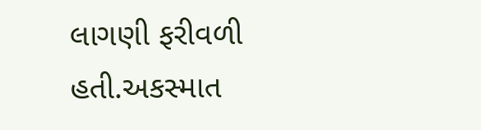લાગણી ફરીવળી હતી.અકસ્માત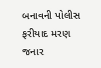બનાવની પોલીસ ફરીયાદ મરણ જનાર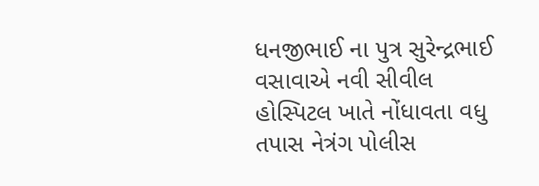ધનજીભાઈ ના પુત્ર સુરેન્દ્રભાઈ વસાવાએ નવી સીવીલ હોસ્પિટલ ખાતે નોંધાવતા વધુ તપાસ નેત્રંગ પોલીસ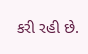કરી રહી છે.